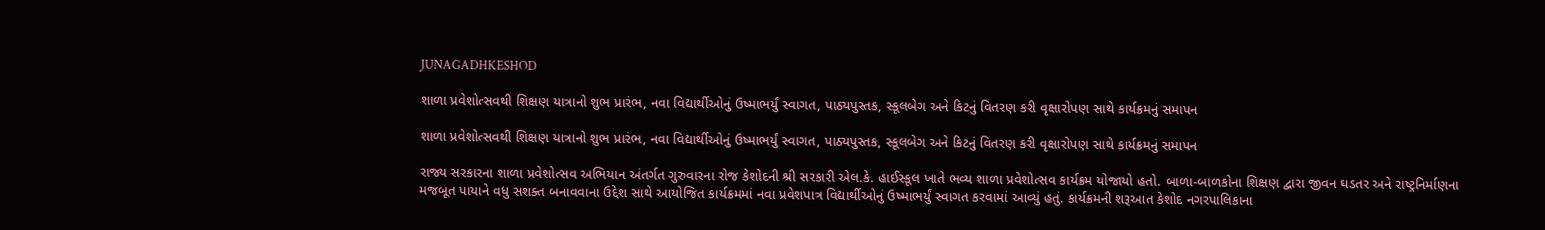JUNAGADHKESHOD

શાળા પ્રવેશોત્સવથી શિક્ષણ યાત્રાનો શુભ પ્રારંભ, નવા વિદ્યાર્થીઓનું ઉષ્માભર્યું સ્વાગત, પાઠ્યપુસ્તક, સ્કૂલબેગ અને કિટનું વિતરણ કરી વૃક્ષારોપણ સાથે કાર્યક્રમનું સમાપન

શાળા પ્રવેશોત્સવથી શિક્ષણ યાત્રાનો શુભ પ્રારંભ, નવા વિદ્યાર્થીઓનું ઉષ્માભર્યું સ્વાગત, પાઠ્યપુસ્તક, સ્કૂલબેગ અને કિટનું વિતરણ કરી વૃક્ષારોપણ સાથે કાર્યક્રમનું સમાપન

રાજ્ય સરકારના શાળા પ્રવેશોત્સવ અભિયાન અંતર્ગત ગુરુવારના રોજ કેશોદની શ્રી સરકારી એલ.કે. હાઈસ્કૂલ ખાતે ભવ્ય શાળા પ્રવેશોત્સવ કાર્યક્રમ યોજાયો હતો. બાળા-બાળકોના શિક્ષણ દ્વારા જીવન ઘડતર અને રાષ્ટ્રનિર્માણના મજબૂત પાયાને વધુ સશક્ત બનાવવાના ઉદ્દેશ સાથે આયોજિત કાર્યક્રમમાં નવા પ્રવેશપાત્ર વિદ્યાર્થીઓનું ઉષ્માભર્યું સ્વાગત કરવામાં આવ્યું હતું. કાર્યક્રમની શરૂઆત કેશોદ નગરપાલિકાના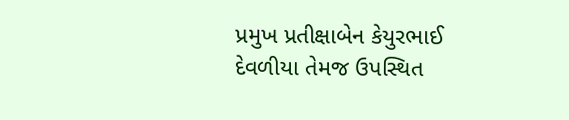પ્રમુખ પ્રતીક્ષાબેન કેયુરભાઈ દેવળીયા તેમજ ઉપસ્થિત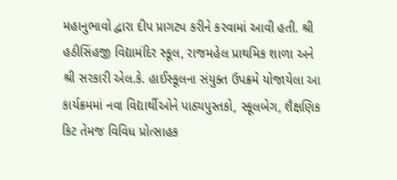મહાનુભાવો દ્વારા દીપ પ્રાગટ્ય કરીને કરવામાં આવી હતી. શ્રી હઠીસિંહજી વિદ્યામંદિર સ્કૂલ, રાજમહેલ પ્રાથમિક શાળા અને શ્રી સરકારી એલ.કે. હાઈસ્કૂલના સંયુક્ત ઉપક્રમે યોજાયેલા આ કાર્યક્રમમાં નવા વિદ્યાર્થીઓને પાઠ્યપુસ્તકો, સ્કૂલબેગ, શૈક્ષણિક કિટ તેમજ વિવિધ પ્રોત્સાહક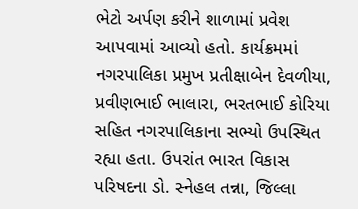ભેટો અર્પણ કરીને શાળામાં પ્રવેશ આપવામાં આવ્યો હતો. કાર્યક્રમમાં નગરપાલિકા પ્રમુખ પ્રતીક્ષાબેન દેવળીયા, પ્રવીણભાઈ ભાલારા, ભરતભાઈ કોરિયા સહિત નગરપાલિકાના સભ્યો ઉપસ્થિત રહ્યા હતા. ઉપરાંત ભારત વિકાસ પરિષદના ડો. સ્નેહલ તન્ના, જિલ્લા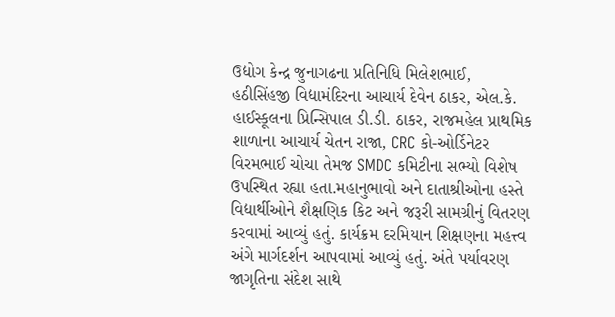ઉદ્યોગ કેન્દ્ર જુનાગઢના પ્રતિનિધિ મિલેશભાઈ, હઠીસિંહજી વિદ્યામંદિરના આચાર્ય દેવેન ઠાકર, એલ.કે. હાઈસ્કૂલના પ્રિન્સિપાલ ડી.ડી. ઠાકર, રાજમહેલ પ્રાથમિક શાળાના આચાર્ય ચેતન રાજા, CRC કો-ઓર્ડિનેટર વિરમભાઈ ચોચા તેમજ SMDC કમિટીના સભ્યો વિશેષ ઉપસ્થિત રહ્યા હતા.મહાનુભાવો અને દાતાશ્રીઓના હસ્તે વિદ્યાર્થીઓને શૈક્ષણિક કિટ અને જરૂરી સામગ્રીનું વિતરણ કરવામાં આવ્યું હતું. કાર્યક્રમ દરમિયાન શિક્ષણના મહત્ત્વ અંગે માર્ગદર્શન આપવામાં આવ્યું હતું. અંતે પર્યાવરણ જાગૃતિના સંદેશ સાથે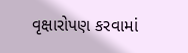વૃક્ષારોપણ કરવામાં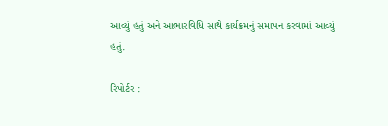આવ્યું હતું અને આભારવિધિ સાથે કાર્યક્રમનું સમાપન કરવામાં આવ્યું હતું.

રિપોર્ટર :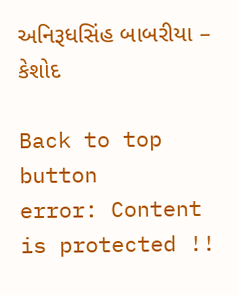અનિરૂધસિંહ બાબરીયા – કેશોદ

Back to top button
error: Content is protected !!